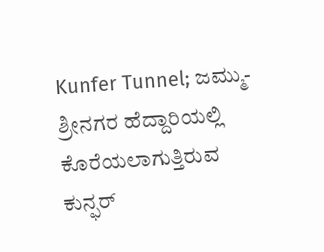Kunfer Tunnel; ಜಮ್ಮು-ಶ್ರೀನಗರ ಹೆದ್ದಾರಿಯಲ್ಲಿ ಕೊರೆಯಲಾಗುತ್ತಿರುವ ಕುನ್ಫರ್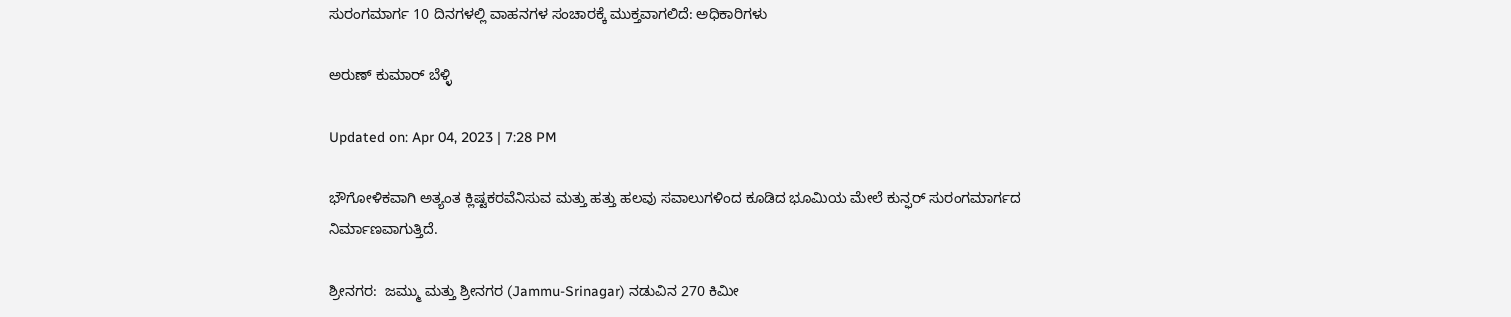ಸುರಂಗಮಾರ್ಗ 10 ದಿನಗಳಲ್ಲಿ ವಾಹನಗಳ ಸಂಚಾರಕ್ಕೆ ಮುಕ್ತವಾಗಲಿದೆ: ಅಧಿಕಾರಿಗಳು

ಅರುಣ್ ಕುಮಾರ್ ಬೆಳ್ಳಿ

Updated on: Apr 04, 2023 | 7:28 PM

ಭೌಗೋಳಿಕವಾಗಿ ಅತ್ಯಂತ ಕ್ಲಿಷ್ಟಕರವೆನಿಸುವ ಮತ್ತು ಹತ್ತು ಹಲವು ಸವಾಲುಗಳಿಂದ ಕೂಡಿದ ಭೂಮಿಯ ಮೇಲೆ ಕುನ್ಫರ್ ಸುರಂಗಮಾರ್ಗದ ನಿರ್ಮಾಣವಾಗುತ್ತಿದೆ.

ಶ್ರೀನಗರ:  ಜಮ್ಮು ಮತ್ತು ಶ್ರೀನಗರ (Jammu-Srinagar) ನಡುವಿನ 270 ಕಿಮೀ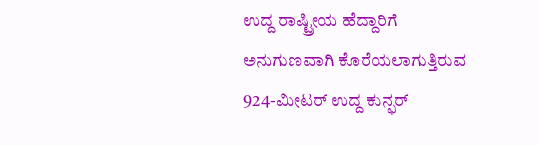ಉದ್ದ ರಾಷ್ಟ್ರೀಯ ಹೆದ್ದಾರಿಗೆ ಅನುಗುಣವಾಗಿ ಕೊರೆಯಲಾಗುತ್ತಿರುವ 924-ಮೀಟರ್ ಉದ್ದ ಕುನ್ಫರ್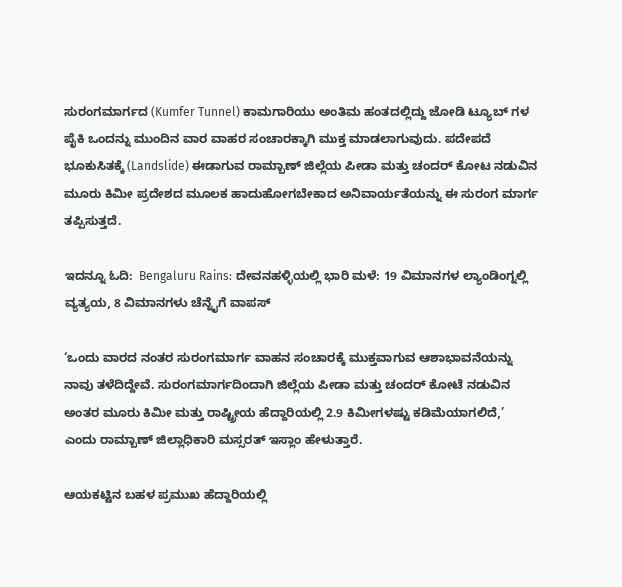ಸುರಂಗಮಾರ್ಗದ (Kumfer Tunnel) ಕಾಮಗಾರಿಯು ಅಂತಿಮ ಹಂತದಲ್ಲಿದ್ದು ಜೋಡಿ ಟ್ಯೂಬ್ ಗಳ ಪೈಕಿ ಒಂದನ್ನು ಮುಂದಿನ ವಾರ ವಾಹರ ಸಂಚಾರಕ್ಕಾಗಿ ಮುಕ್ತ ಮಾಡಲಾಗುವುದು. ಪದೇಪದೆ ಭೂಕುಸಿತಕ್ಕೆ (Landslide) ಈಡಾಗುವ ರಾಮ್ಬಾಣ್ ಜಿಲ್ಲೆಯ ಪೀಡಾ ಮತ್ತು ಚಂದರ್ ಕೋಟ ನಡುವಿನ ಮೂರು ಕಿಮೀ ಪ್ರದೇಶದ ಮೂಲಕ ಹಾದುಹೋಗಬೇಕಾದ ಅನಿವಾರ್ಯತೆಯನ್ನು ಈ ಸುರಂಗ ಮಾರ್ಗ ತಪ್ಪಿಸುತ್ತದೆ.

ಇದನ್ನೂ ಓದಿ:  Bengaluru Rains: ದೇವನಹಳ್ಳಿಯಲ್ಲಿ ಭಾರಿ ಮಳೆ: 19 ವಿಮಾನಗಳ ಲ್ಯಾಂಡಿಂಗ್ನಲ್ಲಿ ವ್ಯತ್ಯಯ, 8 ವಿಮಾನಗಳು ಚೆನ್ನೈಗೆ ವಾಪಸ್

‘ಒಂದು ವಾರದ ನಂತರ ಸುರಂಗಮಾರ್ಗ ವಾಹನ ಸಂಚಾರಕ್ಕೆ ಮುಕ್ತವಾಗುವ ಆಶಾಭಾವನೆಯನ್ನು ನಾವು ತಳೆದಿದ್ದೇವೆ. ಸುರಂಗಮಾರ್ಗದಿಂದಾಗಿ ಜಿಲ್ಲೆಯ ಪೀಡಾ ಮತ್ತು ಚಂದರ್ ಕೋಟೆ ನಡುವಿನ ಅಂತರ ಮೂರು ಕಿಮೀ ಮತ್ತು ರಾಷ್ಟ್ರೀಯ ಹೆದ್ದಾರಿಯಲ್ಲಿ 2.9 ಕಿಮೀಗಳಷ್ಟು ಕಡಿಮೆಯಾಗಲಿದೆ,’ ಎಂದು ರಾಮ್ಬಾಣ್ ಜಿಲ್ಲಾಧಿಕಾರಿ ಮಸ್ಸರತ್ ಇಸ್ಲಾಂ ಹೇಳುತ್ತಾರೆ.

ಆಯಕಟ್ಟಿನ ಬಹಳ ಪ್ರಮುಖ ಹೆದ್ದಾರಿಯಲ್ಲಿ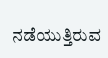ನಡೆಯುತ್ತಿರುವ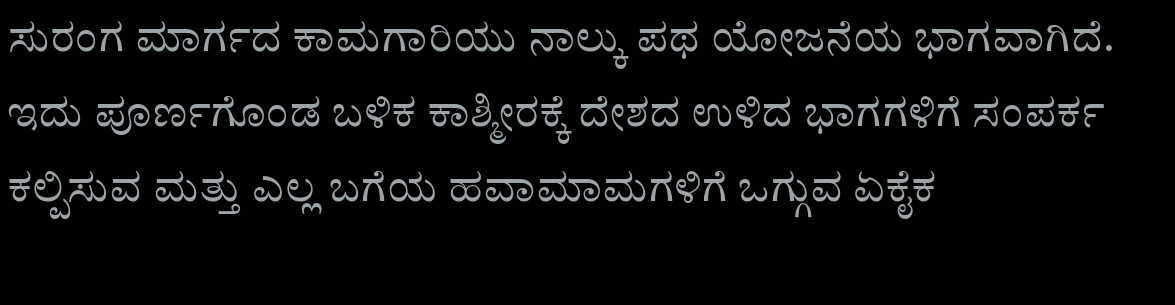ಸುರಂಗ ಮಾರ್ಗದ ಕಾಮಗಾರಿಯು ನಾಲ್ಕು ಪಥ ಯೋಜನೆಯ ಭಾಗವಾಗಿದೆ. ಇದು ಪೂರ್ಣಗೊಂಡ ಬಳಿಕ ಕಾಶ್ಮೀರಕ್ಕೆ ದೇಶದ ಉಳಿದ ಭಾಗಗಳಿಗೆ ಸಂಪರ್ಕ ಕಲ್ಪಿಸುವ ಮತ್ತು ಎಲ್ಲ ಬಗೆಯ ಹವಾಮಾಮಗಳಿಗೆ ಒಗ್ಗುವ ಏಕೈಕ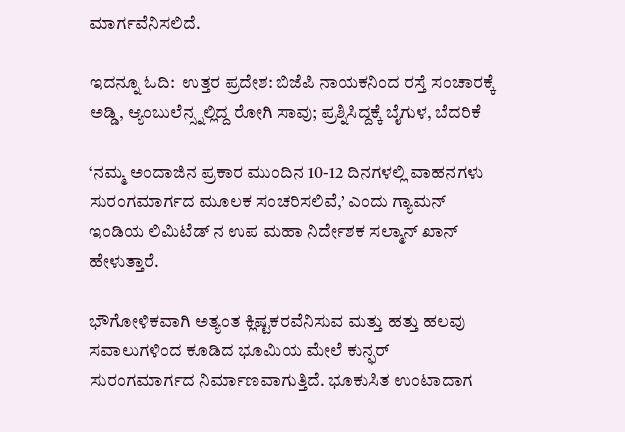ಮಾರ್ಗವೆನಿಸಲಿದೆ.

ಇದನ್ನೂ ಓದಿ:  ಉತ್ತರ ಪ್ರದೇಶ: ಬಿಜೆಪಿ ನಾಯಕನಿಂದ ರಸ್ತೆ ಸಂಚಾರಕ್ಕೆ ಅಡ್ಡಿ, ಆ್ಯಂಬುಲೆನ್ಸ್ನಲ್ಲಿದ್ದ ರೋಗಿ ಸಾವು; ಪ್ರಶ್ನಿಸಿದ್ದಕ್ಕೆ ಬೈಗುಳ, ಬೆದರಿಕೆ

‘ನಮ್ಮ ಅಂದಾಜಿನ ಪ್ರಕಾರ ಮುಂದಿನ 10-12 ದಿನಗಳಲ್ಲಿ ವಾಹನಗಳು ಸುರಂಗಮಾರ್ಗದ ಮೂಲಕ ಸಂಚರಿಸಲಿವೆ,’ ಎಂದು ಗ್ಯಾಮನ್ ಇಂಡಿಯ ಲಿಮಿಟೆಡ್ ನ ಉಪ ಮಹಾ ನಿರ್ದೇಶಕ ಸಲ್ಮಾನ್ ಖಾನ್ ಹೇಳುತ್ತಾರೆ.

ಭೌಗೋಳಿಕವಾಗಿ ಅತ್ಯಂತ ಕ್ಲಿಷ್ಟಕರವೆನಿಸುವ ಮತ್ತು ಹತ್ತು ಹಲವು ಸವಾಲುಗಳಿಂದ ಕೂಡಿದ ಭೂಮಿಯ ಮೇಲೆ ಕುನ್ಫರ್ ಸುರಂಗಮಾರ್ಗದ ನಿರ್ಮಾಣವಾಗುತ್ತಿದೆ. ಭೂಕುಸಿತ ಉಂಟಾದಾಗ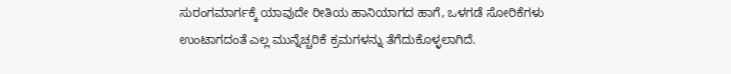ಸುರಂಗಮಾರ್ಗಕ್ಕೆ ಯಾವುದೇ ರೀತಿಯ ಹಾನಿಯಾಗದ ಹಾಗೆ, ಒಳಗಡೆ ಸೋರಿಕೆಗಳು ಉಂಟಾಗದಂತೆ ಎಲ್ಲ ಮುನ್ನೆಚ್ಚರಿಕೆ ಕ್ರಮಗಳನ್ನು ತೆಗೆದುಕೊಳ್ಳಲಾಗಿದೆ.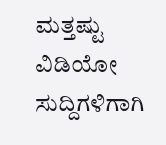ಮತ್ತಷ್ಟು ವಿಡಿಯೋ ಸುದ್ದಿಗಳಿಗಾಗಿ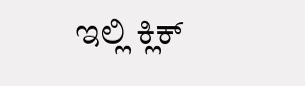ಇಲ್ಲಿ ಕ್ಲಿಕ್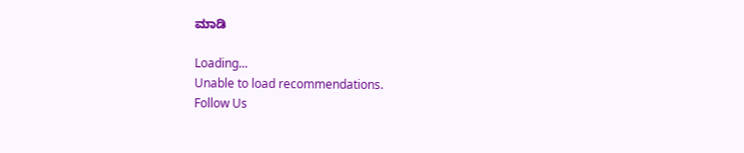ಮಾಡಿ

Loading...
Unable to load recommendations.
Follow Us